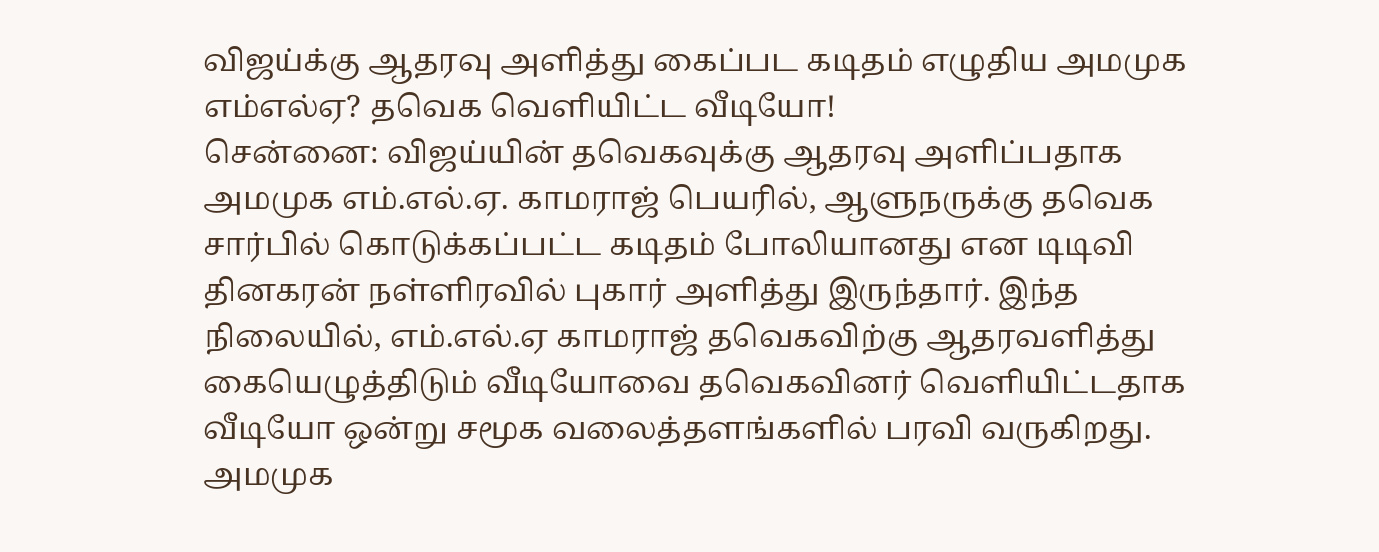விஜய்க்கு ஆதரவு அளித்து கைப்பட கடிதம் எழுதிய அமமுக எம்எல்ஏ? தவெக வெளியிட்ட வீடியோ!
சென்னை: விஜய்யின் தவெகவுக்கு ஆதரவு அளிப்பதாக அமமுக எம்.எல்.ஏ. காமராஜ் பெயரில், ஆளுநருக்கு தவெக சார்பில் கொடுக்கப்பட்ட கடிதம் போலியானது என டிடிவி தினகரன் நள்ளிரவில் புகார் அளித்து இருந்தார். இந்த நிலையில், எம்.எல்.ஏ காமராஜ் தவெகவிற்கு ஆதரவளித்து கையெழுத்திடும் வீடியோவை தவெகவினர் வெளியிட்டதாக வீடியோ ஒன்று சமூக வலைத்தளங்களில் பரவி வருகிறது.
அமமுக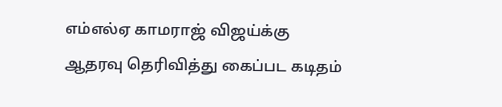எம்எல்ஏ காமராஜ் விஜய்க்கு ஆதரவு தெரிவித்து கைப்பட கடிதம்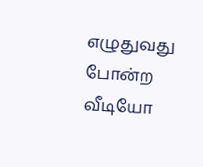எழுதுவது போன்ற வீடியோ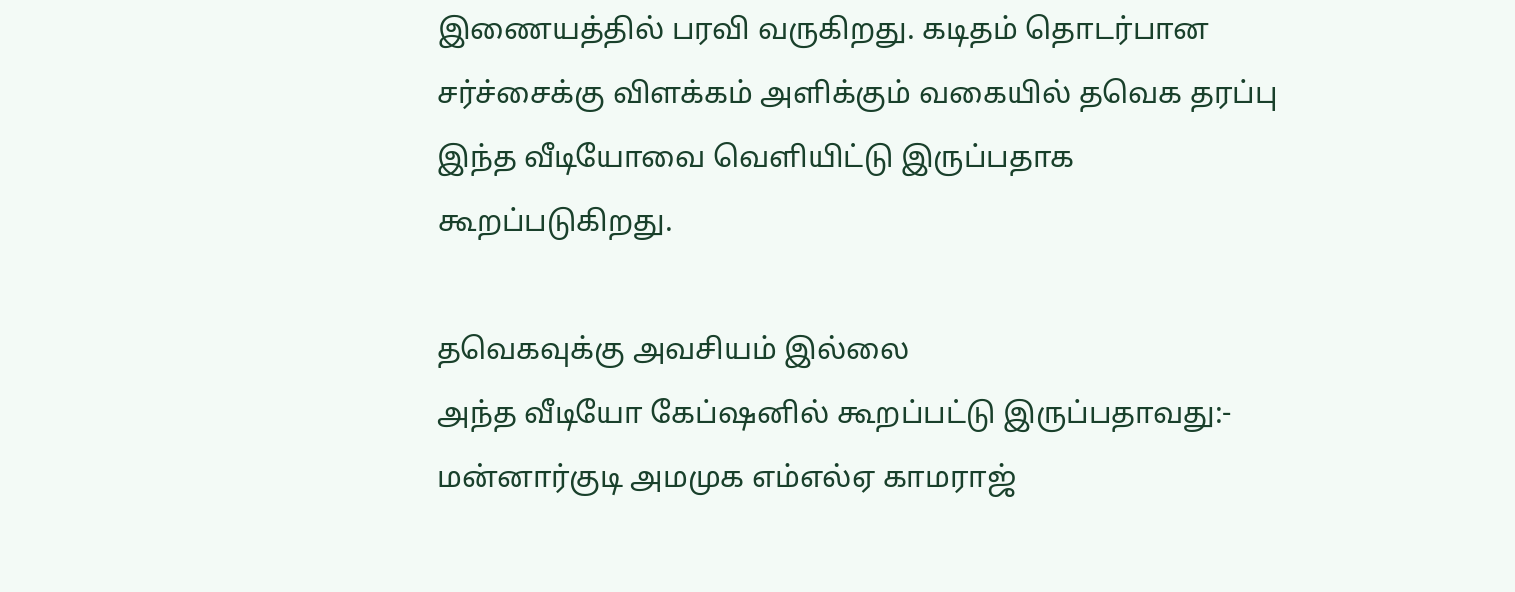இணையத்தில் பரவி வருகிறது. கடிதம் தொடர்பான சர்ச்சைக்கு விளக்கம் அளிக்கும் வகையில் தவெக தரப்பு இந்த வீடியோவை வெளியிட்டு இருப்பதாக கூறப்படுகிறது.

தவெகவுக்கு அவசியம் இல்லை
அந்த வீடியோ கேப்ஷனில் கூறப்பட்டு இருப்பதாவது:- மன்னார்குடி அமமுக எம்எல்ஏ காமராஜ்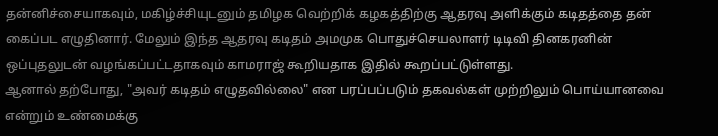தன்னிச்சையாகவும், மகிழ்ச்சியுடனும் தமிழக வெற்றிக் கழகத்திற்கு ஆதரவு அளிக்கும் கடிதத்தை தன் கைப்பட எழுதினார். மேலும் இந்த ஆதரவு கடிதம் அமமுக பொதுச்செயலாளர் டிடிவி தினகரனின் ஒப்புதலுடன் வழங்கப்பட்டதாகவும் காமராஜ் கூறியதாக இதில் கூறப்பட்டுள்ளது.
ஆனால் தற்போது, "அவர் கடிதம் எழுதவில்லை" என பரப்பப்படும் தகவல்கள் முற்றிலும் பொய்யானவை என்றும் உண்மைக்கு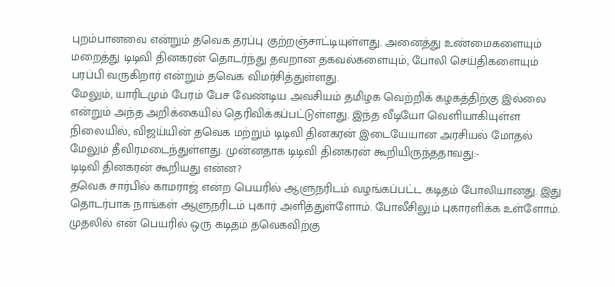புறம்பானவை என்றும் தவெக தரப்பு குற்றஞ்சாட்டியுள்ளது. அனைத்து உண்மைகளையும் மறைத்து டிடிவி தினகரன் தொடர்ந்து தவறான தகவல்களையும், போலி செய்திகளையும் பரப்பி வருகிறார் என்றும் தவெக விமர்சித்துள்ளது.
மேலும், யாரிடமும் பேரம் பேச வேண்டிய அவசியம் தமிழக வெற்றிக் கழகத்திற்கு இல்லை என்றும் அந்த அறிக்கையில் தெரிவிக்கப்பட்டுள்ளது. இந்த வீடியோ வெளியாகியுள்ள நிலையில், விஜய்யின் தவெக மற்றும் டிடிவி தினகரன் இடையேயான அரசியல் மோதல் மேலும் தீவிரமடைந்துள்ளது. முன்னதாக டிடிவி தினகரன் கூறியிருந்ததாவது:-
டிடிவி தினகரன் கூறியது என்ன?
தவெக சார்பில் காமராஜ் என்ற பெயரில் ஆளுநரிடம் வழங்கப்பட்ட கடிதம் போலியானது. இது தொடர்பாக நாங்கள் ஆளுநரிடம் புகார் அளித்துள்ளோம். போலீசிலும் புகாரளிக்க உள்ளோம். முதலில் என் பெயரில் ஒரு கடிதம் தவெகவிற்கு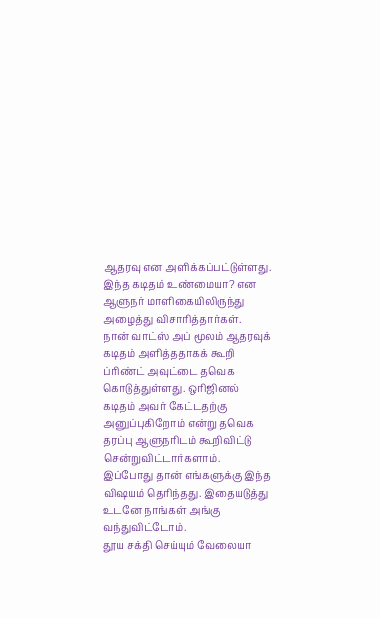ஆதரவு என அளிக்கப்பட்டுள்ளது. இந்த கடிதம் உண்மையா? என ஆளுநர் மாளிகையிலிருந்து அழைத்து விசாரித்தார்கள்.
நான் வாட்ஸ் அப் மூலம் ஆதரவுக் கடிதம் அளித்ததாகக் கூறி ப்ரிண்ட் அவுட்டை தவெக கொடுத்துள்ளது. ஒரிஜினல் கடிதம் அவர் கேட்டதற்கு அனுப்புகிறோம் என்று தவெக தரப்பு ஆளுநரிடம் கூறிவிட்டு சென்றுவிட்டார்களாம். இப்போது தான் எங்களுக்கு இந்த விஷயம் தெரிந்தது. இதையடுத்து உடனே நாங்கள் அங்கு வந்துவிட்டோம்.
தூய சக்தி செய்யும் வேலையா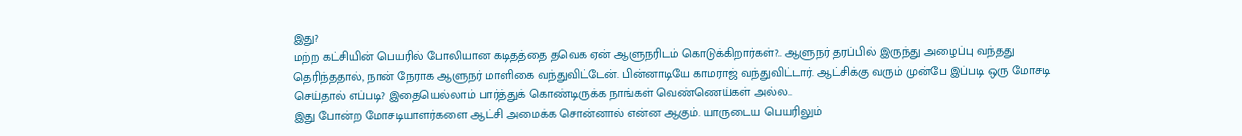இது?
மற்ற கட்சியின் பெயரில் போலியான கடிதத்தை தவெக ஏன் ஆளுநரிடம் கொடுக்கிறார்கள்?.. ஆளுநர் தரப்பில் இருந்து அழைப்பு வந்தது தெரிந்ததால், நான் நேராக ஆளுநர் மாளிகை வந்துவிட்டேன். பின்னாடியே காமராஜ் வந்துவிட்டார். ஆட்சிக்கு வரும் முன்பே இப்படி ஒரு மோசடி செய்தால் எப்படி? இதையெல்லாம் பார்த்துக் கொண்டிருக்க நாங்கள் வெண்ணெய்கள் அல்ல..
இது போன்ற மோசடியாளர்களை ஆட்சி அமைக்க சொன்னால் என்ன ஆகும். யாருடைய பெயரிலும்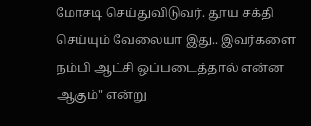மோசடி செய்துவிடுவர். தூய சக்தி செய்யும் வேலையா இது.. இவர்களை நம்பி ஆட்சி ஒப்படைத்தால் என்ன ஆகும்" என்று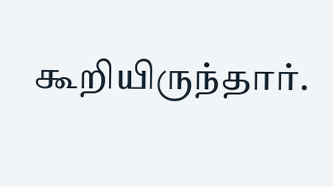கூறியிருந்தார்.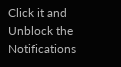Click it and Unblock the Notifications